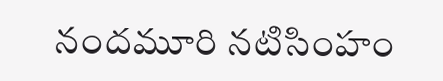నందమూరి నటిసింహం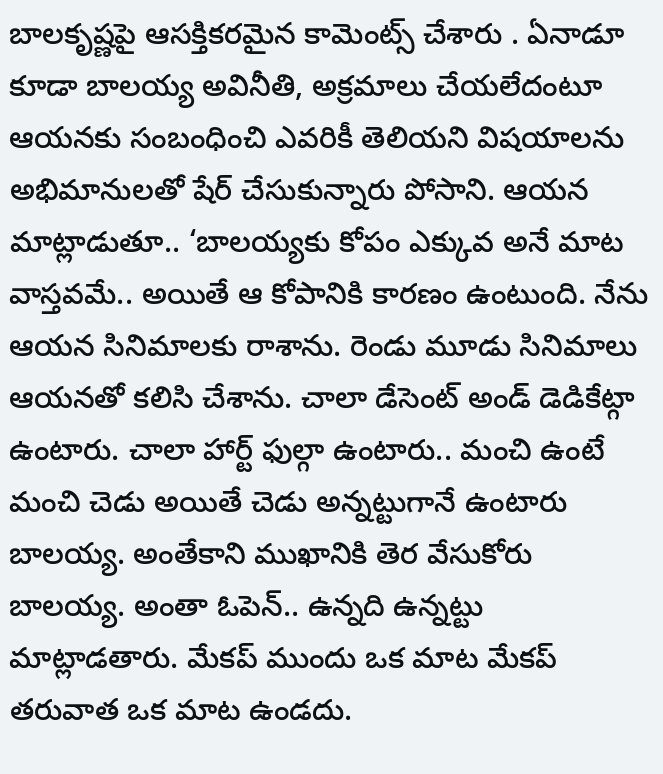బాలకృష్ణపై ఆసక్తికరమైన కామెంట్స్ చేశారు . ఏనాడూ కూడా బాలయ్య అవినీతి, అక్రమాలు చేయలేదంటూ ఆయనకు సంబంధించి ఎవరికీ తెలియని విషయాలను అభిమానులతో షేర్ చేసుకున్నారు పోసాని. ఆయన మాట్లాడుతూ.. ‘బాలయ్యకు కోపం ఎక్కువ అనే మాట వాస్తవమే.. అయితే ఆ కోపానికి కారణం ఉంటుంది. నేను ఆయన సినిమాలకు రాశాను. రెండు మూడు సినిమాలు ఆయనతో కలిసి చేశాను. చాలా డేసెంట్ అండ్ డెడికేట్గా ఉంటారు. చాలా హార్ట్ ఫుల్గా ఉంటారు.. మంచి ఉంటే మంచి చెడు అయితే చెడు అన్నట్టుగానే ఉంటారు బాలయ్య. అంతేకాని ముఖానికి తెర వేసుకోరు బాలయ్య. అంతా ఓపెన్.. ఉన్నది ఉన్నట్టు మాట్లాడతారు. మేకప్ ముందు ఒక మాట మేకప్ తరువాత ఒక మాట ఉండదు.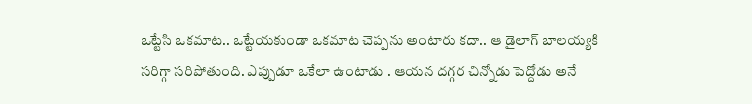ఒట్టేసి ఒకమాట.. ఒట్టేయకుండా ఒకమాట చెప్పను అంటారు కదా.. ఆ డైలాగ్ బాలయ్యకి సరిగ్గా సరిపోతుంది. ఎప్పుడూ ఒకేలా ఉంటాడు . ఆయన దగ్గర చిన్నోడు పెద్దోడు అనే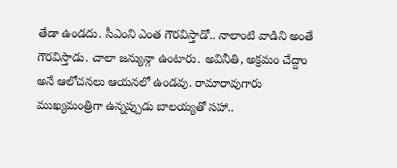తేడా ఉండదు. సీఎంని ఎంత గౌరవిస్తాడో.. నాలాంటి వాడిని అంతే గౌరవిస్తాడు. చాలా జన్యున్గా ఉంటారు. అవినీతి, అక్రమం చేద్దాం అనే ఆలోచనలు ఆయనలో ఉండవు. రామారావుగారు ముఖ్యమంత్రిగా ఉన్నప్పుడు బాలయ్యతో సహా..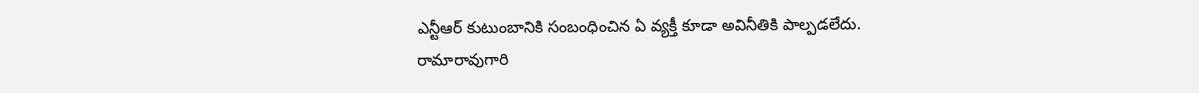ఎన్టీఆర్ కుటుంబానికి సంబంధించిన ఏ వ్యక్తీ కూడా అవినీతికి పాల్పడలేదు. రామారావుగారి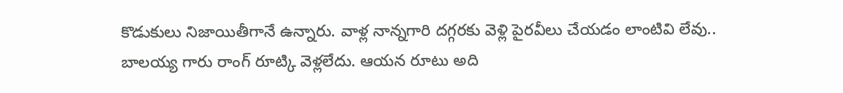కొడుకులు నిజాయితీగానే ఉన్నారు. వాళ్ల నాన్నగారి దగ్గరకు వెళ్లి పైరవీలు చేయడం లాంటివి లేవు.. బాలయ్య గారు రాంగ్ రూట్కి వెళ్లలేదు. ఆయన రూటు అది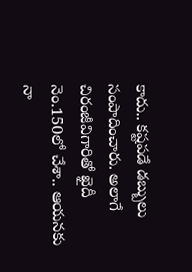కాదు.. కష్టపడే డబ్బులు సంపాదించారు. అలాగే చిరంజీవిగారితో ఖైదీ నెం.150లో చేశా.. ఆయనకు నా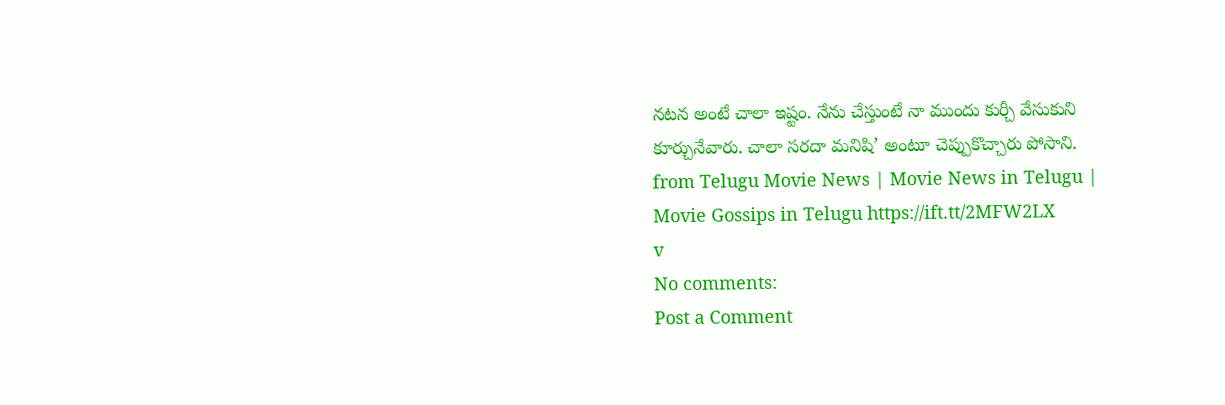నటన అంటే చాలా ఇష్టం. నేను చేస్తుంటే నా ముందు కుర్చీ వేసుకుని కూర్చునేవారు. చాలా సరదా మనిషి’ అంటూ చెప్పుకొచ్చారు పోసాని.
from Telugu Movie News | Movie News in Telugu | Movie Gossips in Telugu https://ift.tt/2MFW2LX
v
No comments:
Post a Comment